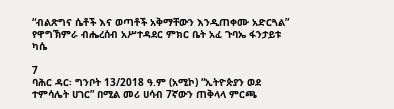“ብልጽግና ሴቶች እና ወጣቶች አቅማቸውን እንዲጠቀሙ አድርጓል” የዋግኽምራ ብሔረሰብ አሥተዳደር ምክር ቤት አፈ ጉባኤ ፋንታይቱ ካሴ

7
ባሕር ዳር፡ ግንቦት 13/2018 ዓ.ም (አሚኮ) “ኢትዮጵያን ወደ ተምሳሌት ሀገር” በሚል መሪ ሀሳብ 7ኛውን ጠቅላላ ምርጫ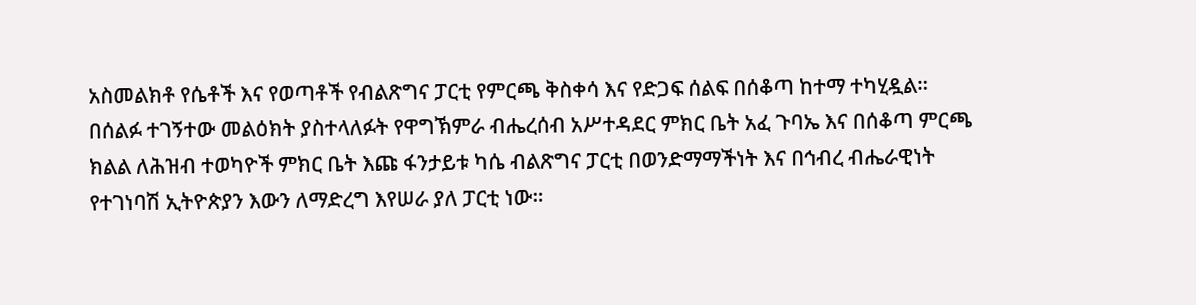አስመልክቶ የሴቶች እና የወጣቶች የብልጽግና ፓርቲ የምርጫ ቅስቀሳ እና የድጋፍ ሰልፍ በሰቆጣ ከተማ ተካሂዷል።
በሰልፉ ተገኝተው መልዕክት ያስተላለፉት የዋግኽምራ ብሔረሰብ አሥተዳደር ምክር ቤት አፈ ጉባኤ እና በሰቆጣ ምርጫ ክልል ለሕዝብ ተወካዮች ምክር ቤት እጩ ፋንታይቱ ካሴ ብልጽግና ፓርቲ በወንድማማችነት እና በኅብረ ብሔራዊነት የተገነባሽ ኢትዮጵያን እውን ለማድረግ እየሠራ ያለ ፓርቲ ነው።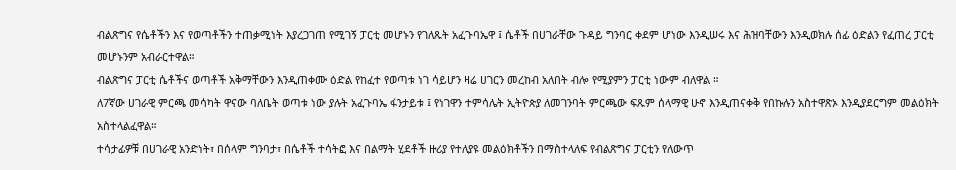ብልጽግና የሴቶችን እና የወጣቶችን ተጠቃሚነት እያረጋገጠ የሚገኝ ፓርቲ መሆኑን የገለጹት አፈጉባኤዋ ፤ ሴቶች በሀገራቸው ጉዳይ ግንባር ቀደም ሆነው እንዲሠሩ እና ሕዝባቸውን እንዲወክሉ ሰፊ ዕድልን የፈጠረ ፓርቲ መሆኑንም አብራርተዋል።
ብልጽግና ፓርቲ ሴቶችና ወጣቶች አቅማቸውን እንዲጠቀሙ ዕድል የከፈተ የወጣቱ ነገ ሳይሆን ዛሬ ሀገርን መረከብ አለበት ብሎ የሚያምን ፓርቲ ነውም ብለዋል ።
ለ7ኛው ሀገራዊ ምርጫ መሳካት ዋናው ባለቤት ወጣቱ ነው ያሉት አፈጉባኤ ፋንታይቱ ፤ የነገዋን ተምሳሌት ኢትዮጵያ ለመገንባት ምርጫው ፍጹም ሰላማዊ ሁኖ እንዲጠናቀቅ የበኩሉን አስተዋጽኦ እንዲያደርግም መልዕክት አስተላልፈዋል።
ተሳታፊዎቹ በሀገራዊ አንድነት፣ በሰላም ግንባታ፣ በሴቶች ተሳትፎ እና በልማት ሂደቶች ዙሪያ የተለያዩ መልዕክቶችን በማስተላለፍ የብልጽግና ፓርቲን የለውጥ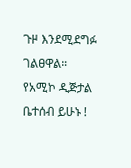ጉዞ እንደሚደግፉ ገልፀዋል።
የአሚኮ ዲጅታል ቤተሰብ ይሁኑ !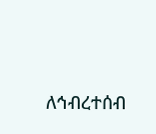ለኅብረተሰብ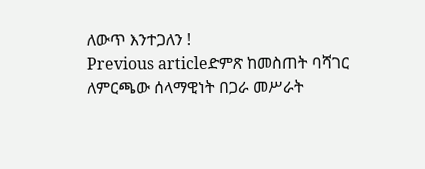ለውጥ እንተጋለን !
Previous articleድምጽ ከመስጠት ባሻገር ለምርጫው ሰላማዊነት በጋራ መሥራት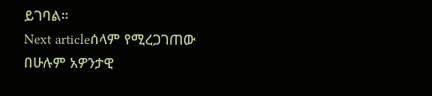ይገባል።
Next articleሰላም የሚረጋገጠው በሁሉም አዎንታዊ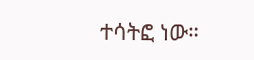ተሳትፎ ነው።